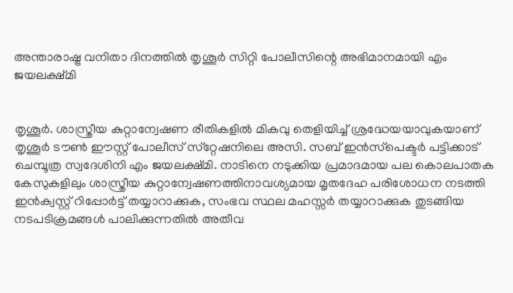അന്താരാഷ്ട്ര വനിതാ ദിനത്തിൽ തൃശൂർ സിറ്റി പോലീസിന്റെ അഭിമാനമായി എം ജയലക്ഷ്മി


തൃശൂർ. ശാസ്ത്രീയ കുറ്റാന്വേഷണ രീതികളിൽ മികവു തെളിയിച്ച് ശ്രദ്ധേയയാവുകയാണ് തൃശൂർ ടൗൺ ഈസ്റ്റ് പോലീസ് സ്‌റ്റേഷനിലെ അസി. സബ് ഇൻസ്‌പെക്ടർ പട്ടിക്കാട് ചെമ്പൂത്ര സ്വദേശിനി എം ജയലക്ഷ്മി. നാടിനെ നടുക്കിയ പ്രമാദമായ പല കൊലപാതക കേസുകളിലും ശാസ്ത്രീയ കുറ്റാന്വേഷണത്തിനാവശ്യമായ മൃതദേഹ പരിശോധന നടത്തി ഇൻക്വസ്റ്റ് റിപ്പോർട്ട് തയ്യാറാക്കുക, സംഭവ സ്ഥല മഹസ്സർ തയ്യാറാക്കുക തുടങ്ങിയ നടപടിക്രമങ്ങൾ പാലിക്കുന്നതിൽ അതീവ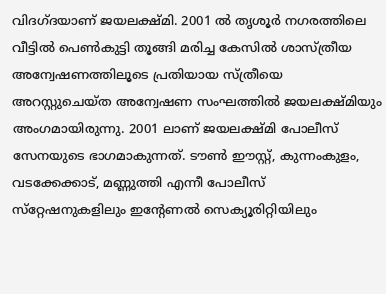വിദഗ്ദയാണ് ജയലക്ഷ്മി. 2001 ൽ തൃശൂർ നഗരത്തിലെ വീട്ടിൽ പെൺകുട്ടി തൂങ്ങി മരിച്ച കേസിൽ ശാസ്ത്രീയ അന്വേഷണത്തിലൂടെ പ്രതിയായ സ്ത്രീയെ അറസ്റ്റുചെയ്ത അന്വേഷണ സംഘത്തിൽ ജയലക്ഷ്മിയും അംഗമായിരുന്നു. 2001 ലാണ് ജയലക്ഷ്മി പോലീസ് സേനയുടെ ഭാഗമാകുന്നത്. ടൗൺ ഈസ്റ്റ്, കുന്നംകുളം, വടക്കേക്കാട്, മണ്ണുത്തി എന്നീ പോലീസ് സ്‌റ്റേഷനുകളിലും ഇന്റേണൽ സെക്യൂരിറ്റിയിലും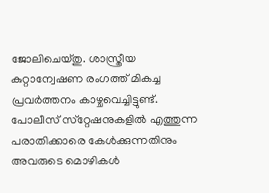ജോലിചെയ്തു. ശാസ്ത്രീയ കുറ്റാന്വേഷണ രംഗത്ത് മികച്ച പ്രവർത്തനം കാഴ്ചവെച്ചിട്ടുണ്ട്. പോലീസ് സ്‌റ്റേഷനുകളിൽ എത്തുന്ന പരാതിക്കാരെ കേൾക്കുന്നതിനും അവരുടെ മൊഴികൾ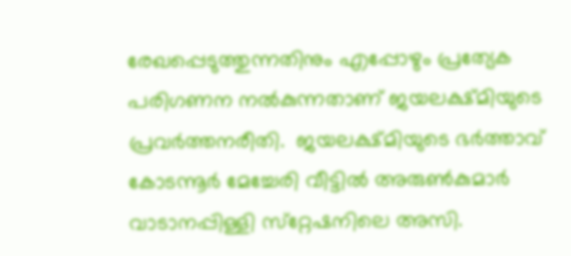രേഖപ്പെടുത്തുന്നതിനും എപ്പോഴും പ്രത്യേക പരിഗണന നൽകുന്നതാണ് ജയലക്ഷ്മിയുടെ പ്രവർത്തനരീതി.  ജയലക്ഷ്മിയുടെ ഭർത്താവ് കോടന്നൂർ മേച്ചേരി വീട്ടിൽ അരുൺകുമാർ വാടാനപ്പിള്ളി സ്‌റ്റേഷനിലെ അസി.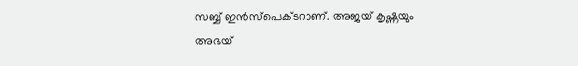സബ്ബ് ഇൻസ്‌പെക്ടറാണ്. അജയ് കൃഷ്ണയും അഭയ്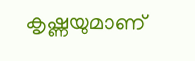കൃഷ്ണയുമാണ്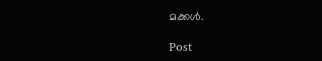മക്കൾ.

Post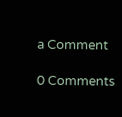a Comment

0 Comments